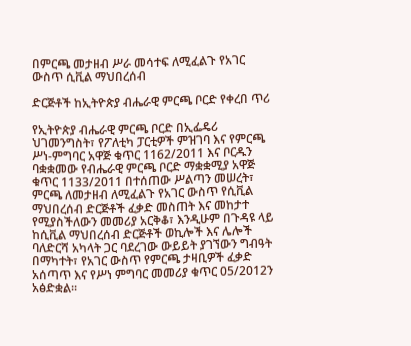በምርጫ መታዘብ ሥራ መሳተፍ ለሚፈልጉ የአገር ውስጥ ሲቪል ማህበረሰብ

ድርጅቶች ከኢትዮጵያ ብሔራዊ ምርጫ ቦርድ የቀረበ ጥሪ

የኢትዮጵያ ብሔራዊ ምርጫ ቦርድ በኢፌዴሪ ህገመንግስት፣ የፖለቲካ ፓርቲዎች ምዝገባ እና የምርጫ ሥነ-ምግባር አዋጅ ቁጥር 1162/2011 እና ቦርዱን ባቋቋመው የብሔራዊ ምርጫ ቦርድ ማቋቋሚያ አዋጅ ቁጥር 1133/2011 በተሰጠው ሥልጣን መሠረት፣ ምርጫ ለመታዘብ ለሚፈልጉ የአገር ውስጥ የሲቪል ማህበረሰብ ድርጅቶች ፈቃድ መስጠት እና መከታተ የሚያስችለውን መመሪያ አርቅቆ፣ እንዲሁም በጉዳዩ ላይ ከሲቪል ማህበረሰብ ድርጅቶች ወኪሎች እና ሌሎች ባለድርሻ አካላት ጋር ባደረገው ውይይት ያገኘውን ግብዓት በማካተት፣ የአገር ውስጥ የምርጫ ታዛቢዎች ፈቃድ አሰጣጥ እና የሥነ ምግባር መመሪያ ቁጥር 05/2012ን አፅድቋል፡፡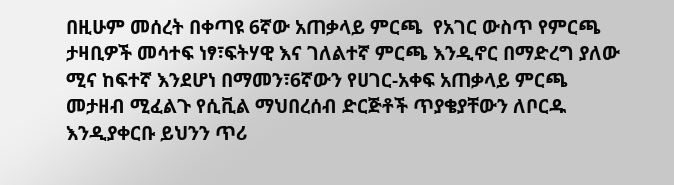በዚሁም መሰረት በቀጣዩ 6ኛው አጠቃላይ ምርጫ  የአገር ውስጥ የምርጫ ታዛቢዎች መሳተፍ ነፃ፣ፍትሃዊ እና ገለልተኛ ምርጫ እንዲኖር በማድረግ ያለው ሚና ከፍተኛ እንደሆነ በማመን፣6ኛውን የሀገር-አቀፍ አጠቃላይ ምርጫ መታዘብ ሚፈልጉ የሲቪል ማህበረሰብ ድርጅቶች ጥያቄያቸውን ለቦርዱ እንዲያቀርቡ ይህንን ጥሪ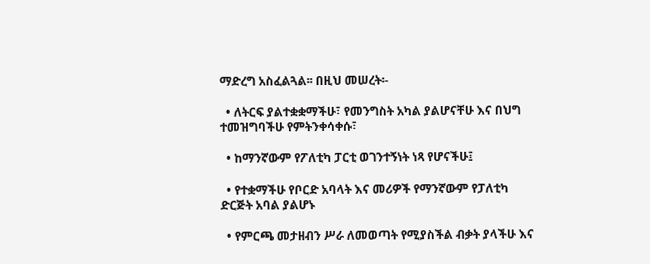ማድረግ አስፈልጓል፡፡ በዚህ መሠረት፡-

  • ለትርፍ ያልተቋቋማችሁ፣ የመንግስት አካል ያልሆናቸሁ እና በህግ ተመዝግባችሁ የምትንቀሳቀሱ፣

  • ከማንኛውም የፖለቲካ ፓርቲ ወገንተኝነት ነጻ የሆናችሁ፤

  • የተቋማችሁ የቦርድ አባላት እና መሪዎች የማንኛውም የፓለቲካ ድርጅት አባል ያልሆኑ

  • የምርጫ መታዘብን ሥራ ለመወጣት የሚያስችል ብቃት ያላችሁ እና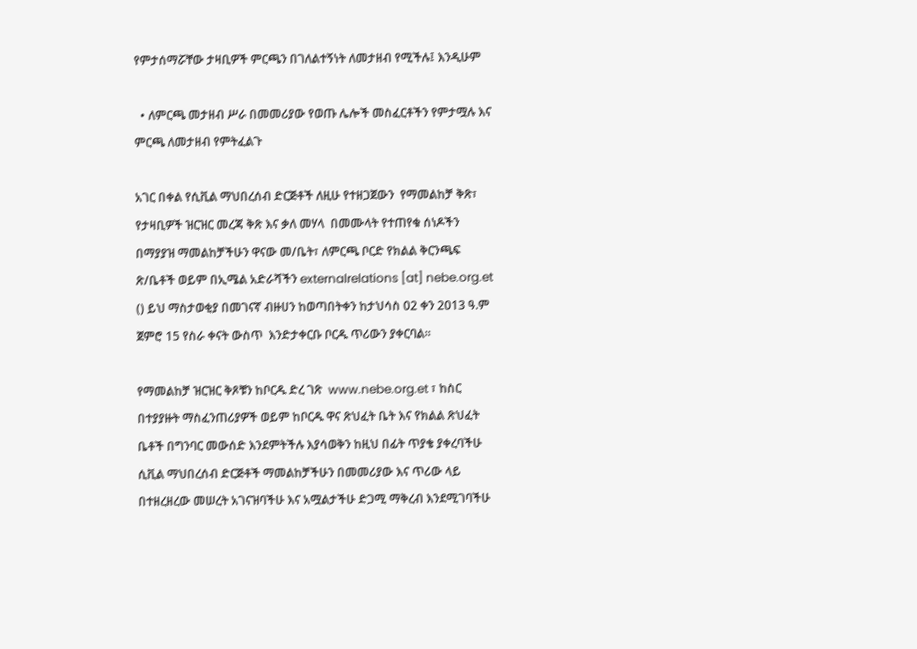የምታሰማሯቸው ታዛቢዎች ምርጫን በገለልተኝነት ለመታዘብ የሚችሉ፤ እንዲሁም

  • ለምርጫ መታዘብ ሥራ በመመሪያው የወጡ ሌሎች መስፈርቶችን የምታሟሉ እና ምርጫ ለመታዘብ የምትፈልጉ

አገር በቀል የሲቪል ማህበረሰብ ድርጅቶች ለዚሁ የተዘጋጀውን  የማመልከቻ ቅጽ፣ የታዛቢዎች ዝርዝር መረጃ ቅጽ እና ቃለ መሃላ  በመሙላት የተጠየቁ ሰነዶችን በማያያዝ ማመልከቻችሁን ዋናው መ/ቤት፣ ለምርጫ ቦርድ የክልል ቅርንጫፍ ጽ/ቤቶች ወይም በኢሜል አድራሻችን externalrelations [at] nebe.org.et () ይህ ማስታወቂያ በመገናኛ ብዙሀን ከወጣበትቀን ከታህሳስ 02 ቀን 2013 ዓ.ም ጀምሮ 15 የስራ ቀናት ውስጥ  እንድታቀርቡ ቦርዱ ጥሪውን ያቀርባል፡፡

የማመልከቻ ዝርዝር ቅጾቹን ከቦርዱ ድረ ገጽ  www.nebe.org.et ፣ ከስር በተያያዙት ማስፈንጠሪያዎች ወይም ከቦርዱ ዋና ጽህፈት ቤት እና የክልል ጽህፈት ቤቶች በግንባር መውሰድ እንደምትችሉ እያሳወቅን ከዚህ በፊት ጥያቄ ያቀረባችሁ ሲቪል ማህበረሰብ ድርጅቶች ማመልከቻችሁን በመመሪያው እና ጥሪው ላይ በተዘረዘረው መሠረት አገናዝባችሁ እና አሟልታችሁ ድጋሚ ማቅረብ እንደሚገባችሁ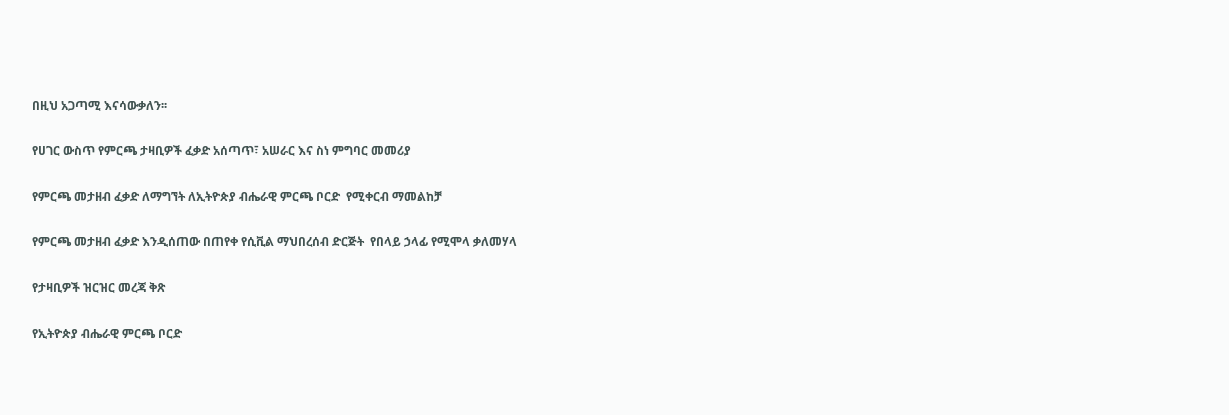በዚህ አጋጣሚ እናሳውቃለን፡፡

የሀገር ውስጥ የምርጫ ታዛቢዎች ፈቃድ አሰጣጥ፣ አሠራር እና ስነ ምግባር መመሪያ

የምርጫ መታዘብ ፈቃድ ለማግኘት ለኢትዮጵያ ብሔራዊ ምርጫ ቦርድ  የሚቀርብ ማመልከቻ

የምርጫ መታዘብ ፈቃድ እንዲሰጠው በጠየቀ የሲቪል ማህበረሰብ ድርጅት  የበላይ ኃላፊ የሚሞላ ቃለመሃላ

የታዛቢዎች ዝርዝር መረጃ ቅጽ

የኢትዮጵያ ብሔራዊ ምርጫ ቦርድ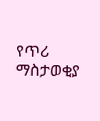የጥሪ ማስታወቂያ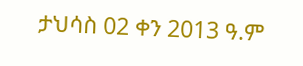ታህሳስ 02 ቀን 2013 ዓ.ም